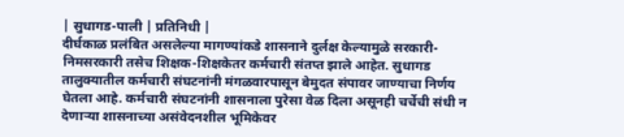| सुधागड-पाली | प्रतिनिधी |
दीर्घकाळ प्रलंबित असलेल्या मागण्यांकडे शासनाने दुर्लक्ष केल्यामुळे सरकारी-निमसरकारी तसेच शिक्षक-शिक्षकेतर कर्मचारी संतप्त झाले आहेत. सुधागड तालुक्यातील कर्मचारी संघटनांनी मंगळवारपासून बेमुदत संपावर जाण्याचा निर्णय घेतला आहे. कर्मचारी संघटनांनी शासनाला पुरेसा वेळ दिला असूनही चर्चेची संधी न देणाऱ्या शासनाच्या असंवेदनशील भूमिकेवर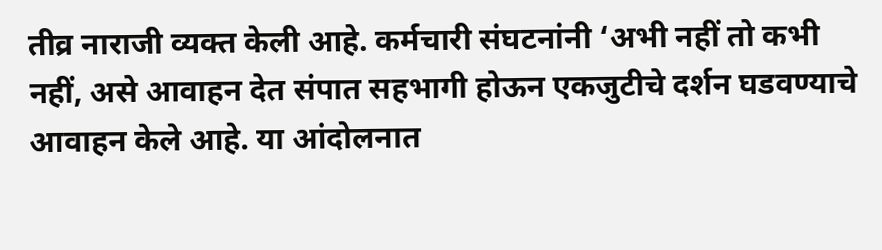तीव्र नाराजी व्यक्त केली आहे. कर्मचारी संघटनांनी ‘अभी नहीं तो कभी नहीं, असे आवाहन देत संपात सहभागी होऊन एकजुटीचे दर्शन घडवण्याचे आवाहन केले आहे. या आंदोलनात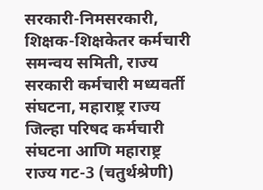सरकारी-निमसरकारी, शिक्षक-शिक्षकेतर कर्मचारी समन्वय समिती, राज्य सरकारी कर्मचारी मध्यवर्ती संघटना, महाराष्ट्र राज्य जिल्हा परिषद कर्मचारी संघटना आणि महाराष्ट्र राज्य गट-3 (चतुर्थश्रेणी)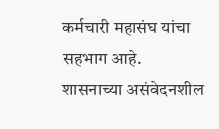कर्मचारी महासंघ यांचा सहभाग आहे.
शासनाच्या असंवेदनशील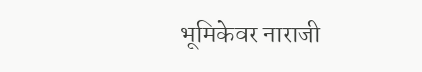भूमिकेवर नाराजी